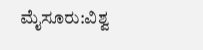ಮೈಸೂರು:ವಿಶ್ವ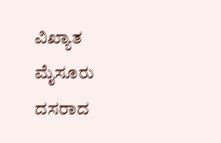ವಿಖ್ಯಾತ ಮೈಸೂರು ದಸರಾದ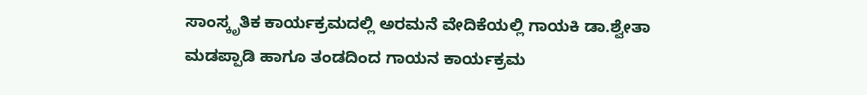ಸಾಂಸ್ಕೃತಿಕ ಕಾರ್ಯಕ್ರಮದಲ್ಲಿ ಅರಮನೆ ವೇದಿಕೆಯಲ್ಲಿ ಗಾಯಕಿ ಡಾ.ಶ್ವೇತಾ ಮಡಪ್ಪಾಡಿ ಹಾಗೂ ತಂಡದಿಂದ ಗಾಯನ ಕಾರ್ಯಕ್ರಮ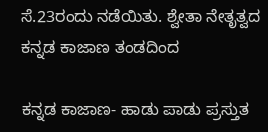ಸೆ.23ರಂದು ನಡೆಯಿತು. ಶ್ವೇತಾ ನೇತೃತ್ವದ ಕನ್ನಡ ಕಾಜಾಣ ತಂಡದಿಂದ

ಕನ್ನಡ ಕಾಜಾಣ- ಹಾಡು ಪಾಡು ಪ್ರಸ್ತುತ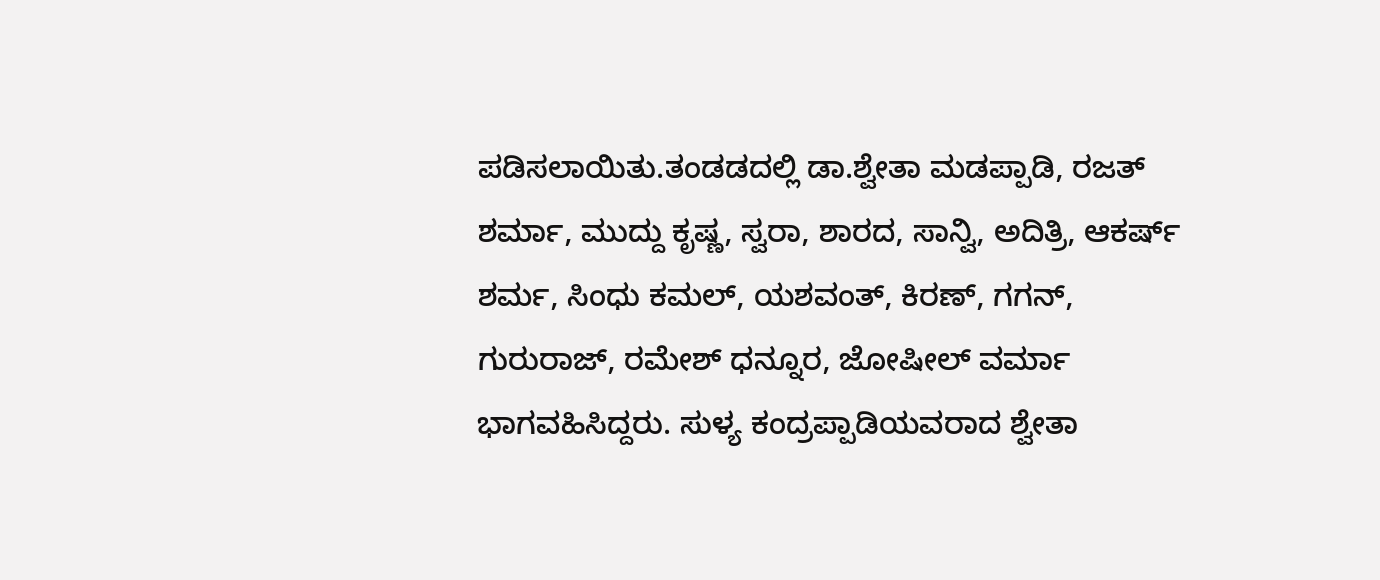ಪಡಿಸಲಾಯಿತು.ತಂಡಡದಲ್ಲಿ ಡಾ.ಶ್ವೇತಾ ಮಡಪ್ಪಾಡಿ, ರಜತ್ ಶರ್ಮಾ, ಮುದ್ದು ಕೃಷ್ಣ, ಸ್ವರಾ, ಶಾರದ, ಸಾನ್ವಿ, ಅದಿತ್ರಿ, ಆಕರ್ಷ್ ಶರ್ಮ, ಸಿಂಧು ಕಮಲ್, ಯಶವಂತ್, ಕಿರಣ್, ಗಗನ್, ಗುರುರಾಜ್, ರಮೇಶ್ ಧನ್ನೂರ, ಜೋಷೀಲ್ ವರ್ಮಾ
ಭಾಗವಹಿಸಿದ್ದರು. ಸುಳ್ಯ ಕಂದ್ರಪ್ಪಾಡಿಯವರಾದ ಶ್ವೇತಾ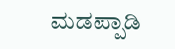ಮಡಪ್ಪಾಡಿ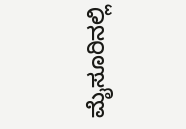ಮೈಸೂರಿನಲ್ಲಿ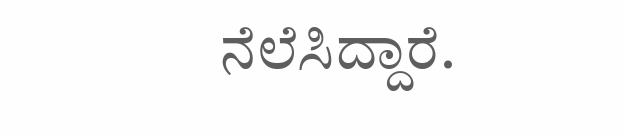ನೆಲೆಸಿದ್ದಾರೆ.